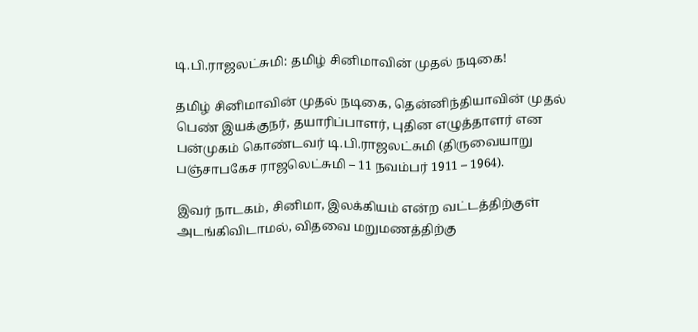டி.பி.ராஜலட்சுமி: தமிழ் சினிமாவின் முதல் நடிகை!

தமிழ் சினிமாவின் முதல் நடிகை, தென்னிந்தியாவின் முதல் பெண் இயக்குநர், தயாரிப்பாளர், புதின எழுத்தாளர் என பன்முகம் கொண்டவர் டி.பி.ராஜலட்சுமி (திருவையாறு பஞ்சாபகேச ராஜலெட்சுமி – 11 நவம்பர் 1911 – 1964).

இவர் நாடகம், சினிமா, இலக்கியம் என்ற வட்டத்திற்குள் அடங்கிவிடாமல், விதவை மறுமணத்திற்கு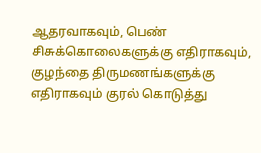ஆதரவாகவும், பெண் சிசுக்கொலைகளுக்கு எதிராகவும், குழந்தை திருமணங்களுக்கு எதிராகவும் குரல் கொடுத்து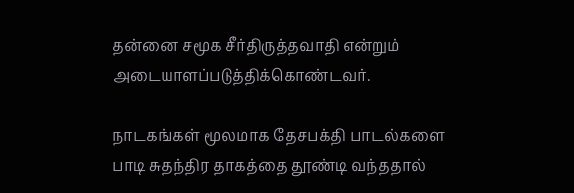தன்னை சமூக சீர்திருத்தவாதி என்றும் அடையாளப்படுத்திக்கொண்டவர்.

நாடகங்கள் மூலமாக தேசபக்தி பாடல்களை பாடி சுதந்திர தாகத்தை தூண்டி வந்ததால்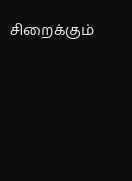சிறைக்கும்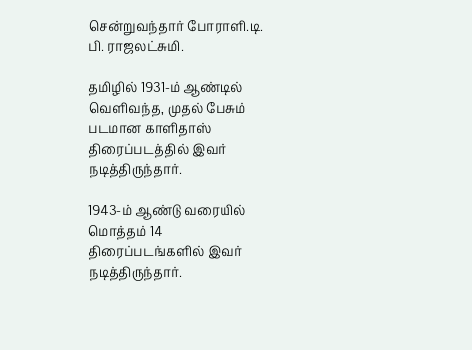சென்றுவந்தார் போராளி.டி. பி. ராஜலட்சுமி.

தமிழில் 1931-ம் ஆண்டில் வெளிவந்த, முதல் பேசும் படமான காளிதாஸ் திரைப்படத்தில் இவர் நடித்திருந்தார்.

1943-ம் ஆண்டு வரையில் மொத்தம் 14 திரைப்படங்களில் இவர் நடித்திருந்தார்.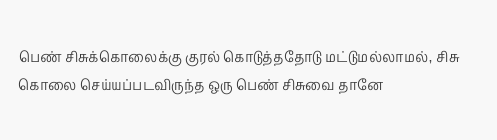பெண் சிசுக்கொலைக்கு குரல் கொடுத்ததோடு மட்டுமல்லாமல், சிசு கொலை செய்யப்படவிருந்த ஒரு பெண் சிசுவை தானே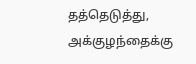தத்தெடுத்து, அக்குழந்தைக்கு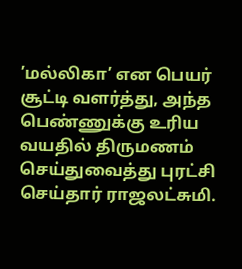’மல்லிகா’ என பெயர் சூட்டி வளர்த்து, அந்த பெண்ணுக்கு உரிய வயதில் திருமணம் செய்துவைத்து புரட்சி செய்தார் ராஜலட்சுமி.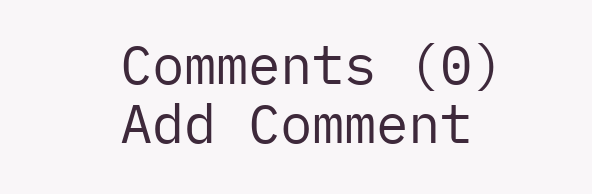Comments (0)
Add Comment